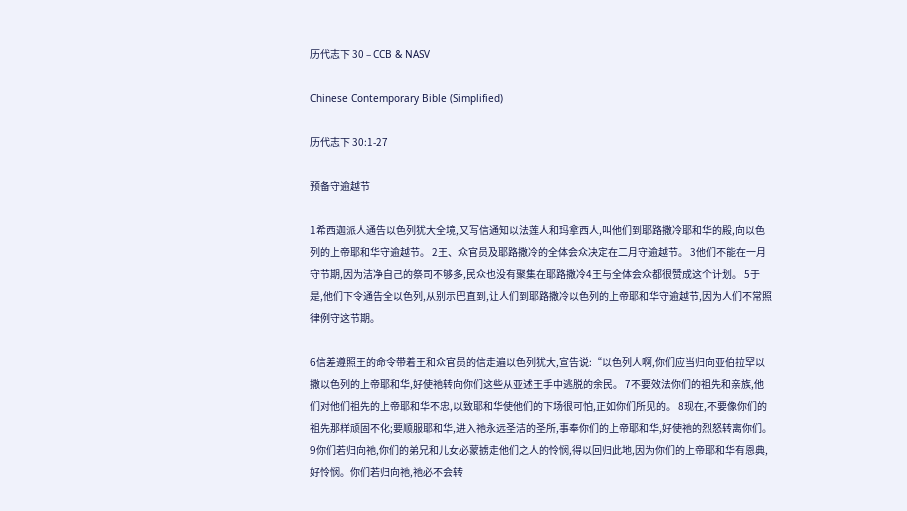历代志下 30 – CCB & NASV

Chinese Contemporary Bible (Simplified)

历代志下 30:1-27

预备守逾越节

1希西迦派人通告以色列犹大全境,又写信通知以法莲人和玛拿西人,叫他们到耶路撒冷耶和华的殿,向以色列的上帝耶和华守逾越节。 2王、众官员及耶路撒冷的全体会众决定在二月守逾越节。 3他们不能在一月守节期,因为洁净自己的祭司不够多,民众也没有聚集在耶路撒冷4王与全体会众都很赞成这个计划。 5于是,他们下令通告全以色列,从别示巴直到,让人们到耶路撒冷以色列的上帝耶和华守逾越节,因为人们不常照律例守这节期。

6信差遵照王的命令带着王和众官员的信走遍以色列犹大,宣告说:“以色列人啊,你们应当归向亚伯拉罕以撒以色列的上帝耶和华,好使祂转向你们这些从亚述王手中逃脱的余民。 7不要效法你们的祖先和亲族,他们对他们祖先的上帝耶和华不忠,以致耶和华使他们的下场很可怕,正如你们所见的。 8现在,不要像你们的祖先那样顽固不化;要顺服耶和华,进入祂永远圣洁的圣所,事奉你们的上帝耶和华,好使祂的烈怒转离你们。 9你们若归向祂,你们的弟兄和儿女必蒙掳走他们之人的怜悯,得以回归此地,因为你们的上帝耶和华有恩典,好怜悯。你们若归向祂,祂必不会转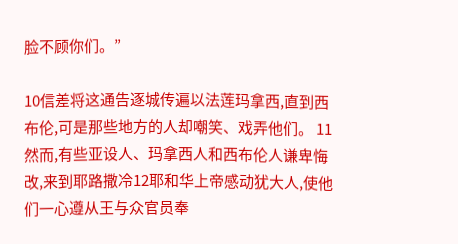脸不顾你们。”

10信差将这通告逐城传遍以法莲玛拿西,直到西布伦,可是那些地方的人却嘲笑、戏弄他们。 11然而,有些亚设人、玛拿西人和西布伦人谦卑悔改,来到耶路撒冷12耶和华上帝感动犹大人,使他们一心遵从王与众官员奉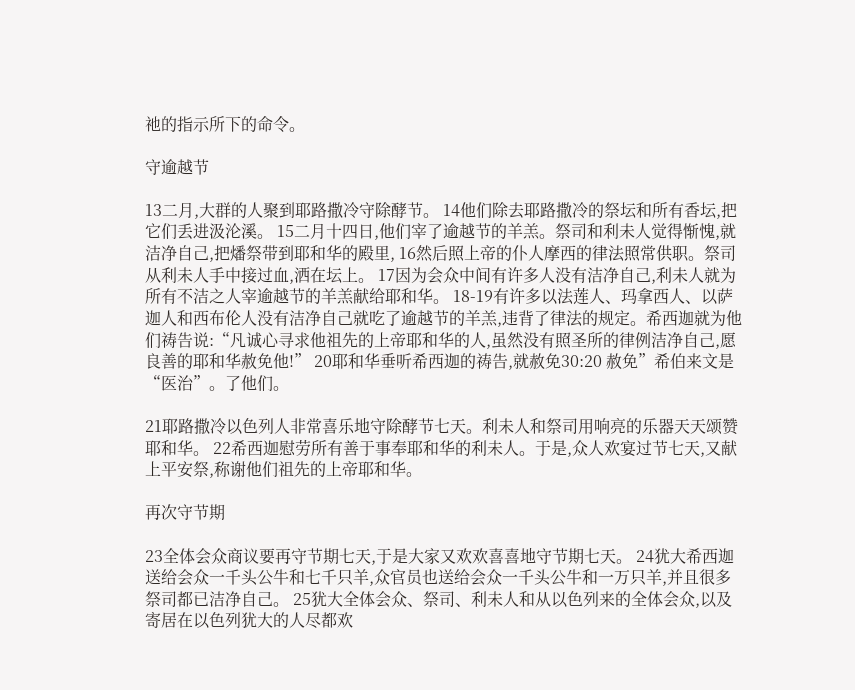祂的指示所下的命令。

守逾越节

13二月,大群的人聚到耶路撒冷守除酵节。 14他们除去耶路撒冷的祭坛和所有香坛,把它们丢进汲沦溪。 15二月十四日,他们宰了逾越节的羊羔。祭司和利未人觉得惭愧,就洁净自己,把燔祭带到耶和华的殿里, 16然后照上帝的仆人摩西的律法照常供职。祭司从利未人手中接过血,洒在坛上。 17因为会众中间有许多人没有洁净自己,利未人就为所有不洁之人宰逾越节的羊羔献给耶和华。 18-19有许多以法莲人、玛拿西人、以萨迦人和西布伦人没有洁净自己就吃了逾越节的羊羔,违背了律法的规定。希西迦就为他们祷告说:“凡诚心寻求他祖先的上帝耶和华的人,虽然没有照圣所的律例洁净自己,愿良善的耶和华赦免他!” 20耶和华垂听希西迦的祷告,就赦免30:20 赦免”希伯来文是“医治”。了他们。

21耶路撒冷以色列人非常喜乐地守除酵节七天。利未人和祭司用响亮的乐器天天颂赞耶和华。 22希西迦慰劳所有善于事奉耶和华的利未人。于是,众人欢宴过节七天,又献上平安祭,称谢他们祖先的上帝耶和华。

再次守节期

23全体会众商议要再守节期七天,于是大家又欢欢喜喜地守节期七天。 24犹大希西迦送给会众一千头公牛和七千只羊,众官员也送给会众一千头公牛和一万只羊,并且很多祭司都已洁净自己。 25犹大全体会众、祭司、利未人和从以色列来的全体会众,以及寄居在以色列犹大的人尽都欢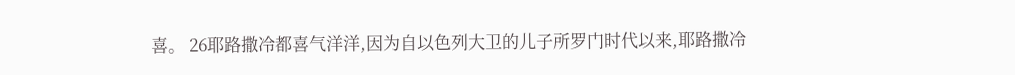喜。 26耶路撒冷都喜气洋洋,因为自以色列大卫的儿子所罗门时代以来,耶路撒冷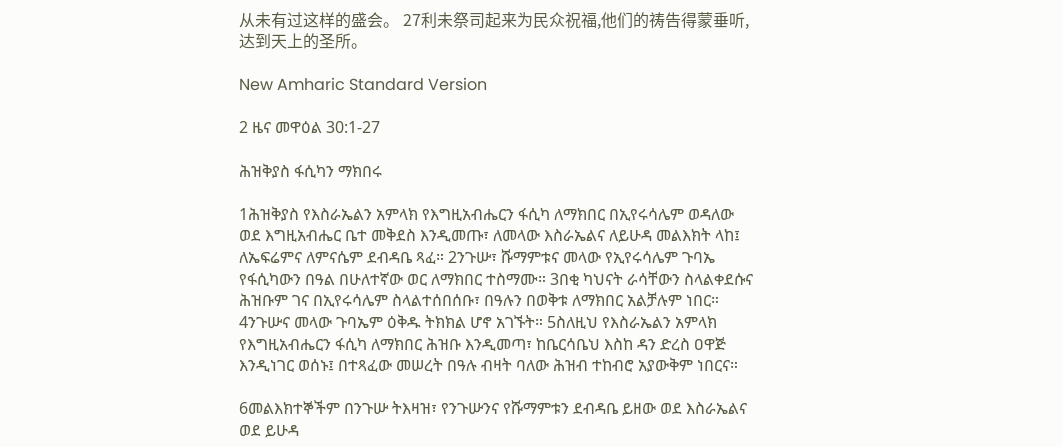从未有过这样的盛会。 27利未祭司起来为民众祝福,他们的祷告得蒙垂听,达到天上的圣所。

New Amharic Standard Version

2 ዜና መዋዕል 30:1-27

ሕዝቅያስ ፋሲካን ማክበሩ

1ሕዝቅያስ የእስራኤልን አምላክ የእግዚአብሔርን ፋሲካ ለማክበር በኢየሩሳሌም ወዳለው ወደ እግዚአብሔር ቤተ መቅደስ እንዲመጡ፣ ለመላው እስራኤልና ለይሁዳ መልእክት ላከ፤ ለኤፍሬምና ለምናሴም ደብዳቤ ጻፈ። 2ንጉሡ፣ ሹማምቱና መላው የኢየሩሳሌም ጉባኤ የፋሲካውን በዓል በሁለተኛው ወር ለማክበር ተስማሙ። 3በቂ ካህናት ራሳቸውን ስላልቀደሱና ሕዝቡም ገና በኢየሩሳሌም ስላልተሰበሰቡ፣ በዓሉን በወቅቱ ለማክበር አልቻሉም ነበር። 4ንጉሡና መላው ጉባኤም ዕቅዱ ትክክል ሆኖ አገኙት። 5ስለዚህ የእስራኤልን አምላክ የእግዚአብሔርን ፋሲካ ለማክበር ሕዝቡ እንዲመጣ፣ ከቤርሳቤህ እስከ ዳን ድረስ ዐዋጅ እንዲነገር ወሰኑ፤ በተጻፈው መሠረት በዓሉ ብዛት ባለው ሕዝብ ተከብሮ አያውቅም ነበርና።

6መልእክተኞችም በንጉሡ ትእዛዝ፣ የንጉሡንና የሹማምቱን ደብዳቤ ይዘው ወደ እስራኤልና ወደ ይሁዳ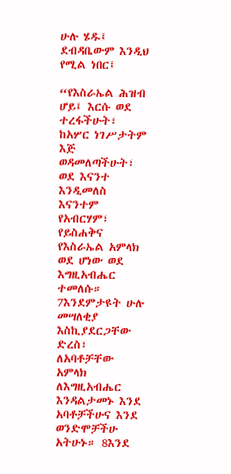ሁሉ ሄዱ፤ ደብዳቤውም እንዲህ የሚል ነበር፤

“የእስራኤል ሕዝብ ሆይ፤ እርሱ ወደ ተረፋችሁት፣ ከአሦር ነገሥታትም እጅ ወዳመለጣችሁት፣ ወደ እናንተ እንዲመለስ እናንተም የአብርሃም፣ የይስሐቅና የእስራኤል አምላክ ወደ ሆነው ወደ እግዚአብሔር ተመለሱ። 7እንደምታዩት ሁሉ መሣለቂያ እስኪያደርጋቸው ድረስ፣ ለአባቶቻቸው አምላክ ለእግዚአብሔር እንዳልታመኑ እንደ አባቶቻችሁና እንደ ወንድሞቻችሁ አትሁኑ። 8እንደ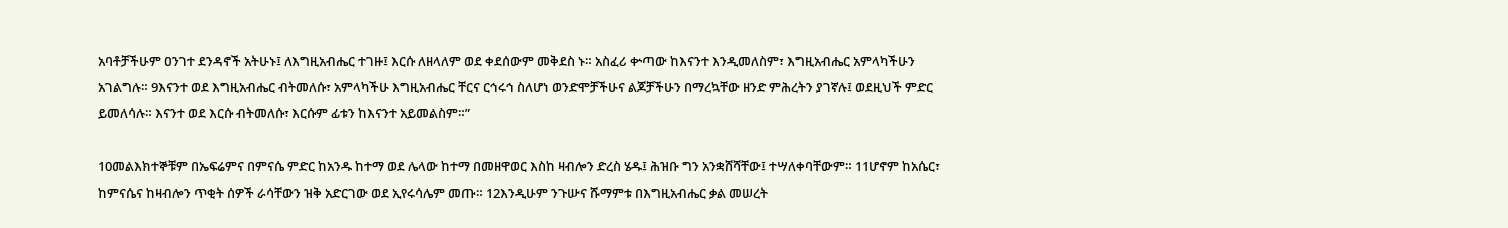አባቶቻችሁም ዐንገተ ደንዳኖች አትሁኑ፤ ለእግዚአብሔር ተገዙ፤ እርሱ ለዘላለም ወደ ቀደሰውም መቅደስ ኑ። አስፈሪ ቍጣው ከእናንተ እንዲመለስም፣ እግዚአብሔር አምላካችሁን አገልግሉ። 9እናንተ ወደ እግዚአብሔር ብትመለሱ፣ አምላካችሁ እግዚአብሔር ቸርና ርኅሩኅ ስለሆነ ወንድሞቻችሁና ልጆቻችሁን በማረኳቸው ዘንድ ምሕረትን ያገኛሉ፤ ወደዚህች ምድር ይመለሳሉ። እናንተ ወደ እርሱ ብትመለሱ፣ እርሱም ፊቱን ከእናንተ አይመልስም።”

10መልእክተኞቹም በኤፍሬምና በምናሴ ምድር ከአንዱ ከተማ ወደ ሌላው ከተማ በመዘዋወር እስከ ዛብሎን ድረስ ሄዱ፤ ሕዝቡ ግን አንቋሸሻቸው፤ ተሣለቀባቸውም። 11ሆኖም ከአሴር፣ ከምናሴና ከዛብሎን ጥቂት ሰዎች ራሳቸውን ዝቅ አድርገው ወደ ኢየሩሳሌም መጡ። 12እንዲሁም ንጉሡና ሹማምቱ በእግዚአብሔር ቃል መሠረት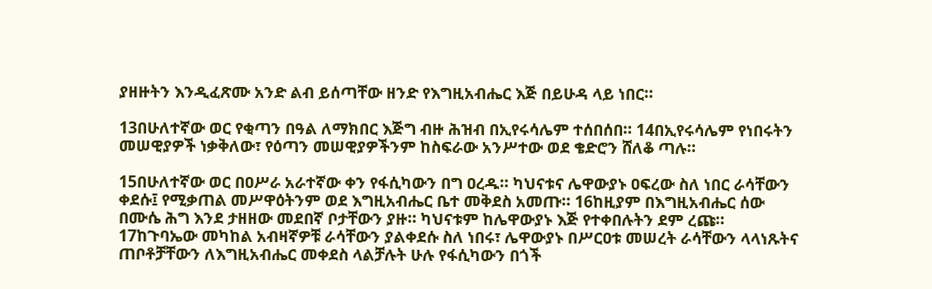ያዘዙትን እንዲፈጽሙ አንድ ልብ ይሰጣቸው ዘንድ የእግዚአብሔር እጅ በይሁዳ ላይ ነበር።

13በሁለተኛው ወር የቂጣን በዓል ለማክበር እጅግ ብዙ ሕዝብ በኢየሩሳሌም ተሰበሰበ። 14በኢየሩሳሌም የነበሩትን መሠዊያዎች ነቃቅለው፣ የዕጣን መሠዊያዎችንም ከስፍራው አንሥተው ወደ ቄድሮን ሸለቆ ጣሉ።

15በሁለተኛው ወር በዐሥራ አራተኛው ቀን የፋሲካውን በግ ዐረዱ። ካህናቱና ሌዋውያኑ ዐፍረው ስለ ነበር ራሳቸውን ቀደሱ፤ የሚቃጠል መሥዋዕትንም ወደ እግዚአብሔር ቤተ መቅደስ አመጡ። 16ከዚያም በእግዚአብሔር ሰው በሙሴ ሕግ እንደ ታዘዘው መደበኛ ቦታቸውን ያዙ። ካህናቱም ከሌዋውያኑ እጅ የተቀበሉትን ደም ረጩ። 17ከጉባኤው መካከል አብዛኛዎቹ ራሳቸውን ያልቀደሱ ስለ ነበሩ፣ ሌዋውያኑ በሥርዐቱ መሠረት ራሳቸውን ላላነጹትና ጠቦቶቻቸውን ለእግዚአብሔር መቀደስ ላልቻሉት ሁሉ የፋሲካውን በጎች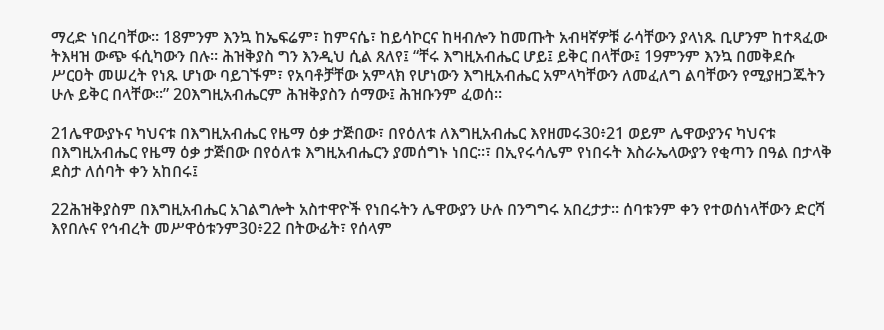ማረድ ነበረባቸው። 18ምንም እንኳ ከኤፍሬም፣ ከምናሴ፣ ከይሳኮርና ከዛብሎን ከመጡት አብዛኛዎቹ ራሳቸውን ያላነጹ ቢሆንም ከተጻፈው ትእዛዝ ውጭ ፋሲካውን በሉ። ሕዝቅያስ ግን እንዲህ ሲል ጸለየ፤ “ቸሩ እግዚአብሔር ሆይ፤ ይቅር በላቸው፤ 19ምንም እንኳ በመቅደሱ ሥርዐት መሠረት የነጹ ሆነው ባይገኙም፣ የአባቶቻቸው አምላክ የሆነውን እግዚአብሔር አምላካቸውን ለመፈለግ ልባቸውን የሚያዘጋጁትን ሁሉ ይቅር በላቸው።” 20እግዚአብሔርም ሕዝቅያስን ሰማው፤ ሕዝቡንም ፈወሰ።

21ሌዋውያኑና ካህናቱ በእግዚአብሔር የዜማ ዕቃ ታጅበው፣ በየዕለቱ ለእግዚአብሔር እየዘመሩ30፥21 ወይም ሌዋውያንና ካህናቱ በእግዚአብሔር የዜማ ዕቃ ታጅበው በየዕለቱ እግዚአብሔርን ያመሰግኑ ነበር።፣ በኢየሩሳሌም የነበሩት እስራኤላውያን የቂጣን በዓል በታላቅ ደስታ ለሰባት ቀን አከበሩ፤

22ሕዝቅያስም በእግዚአብሔር አገልግሎት አስተዋዮች የነበሩትን ሌዋውያን ሁሉ በንግግሩ አበረታታ። ሰባቱንም ቀን የተወሰነላቸውን ድርሻ እየበሉና የኅብረት መሥዋዕቱንም30፥22 በትውፊት፣ የሰላም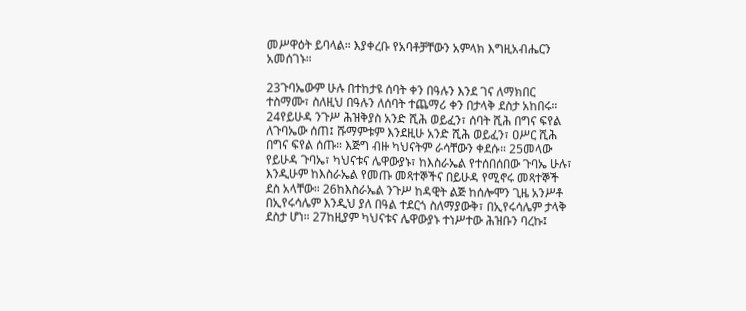መሥዋዕት ይባላል። እያቀረቡ የአባቶቻቸውን አምላክ እግዚአብሔርን አመሰገኑ።

23ጉባኤውም ሁሉ በተከታዩ ሰባት ቀን በዓሉን እንደ ገና ለማክበር ተስማሙ፣ ስለዚህ በዓሉን ለሰባት ተጨማሪ ቀን በታላቅ ደስታ አከበሩ። 24የይሁዳ ንጉሥ ሕዝቅያስ አንድ ሺሕ ወይፈን፣ ሰባት ሺሕ በግና ፍየል ለጉባኤው ሰጠ፤ ሹማምቱም እንደዚሁ አንድ ሺሕ ወይፈን፣ ዐሥር ሺሕ በግና ፍየል ሰጡ። እጅግ ብዙ ካህናትም ራሳቸውን ቀደሱ። 25መላው የይሁዳ ጉባኤ፣ ካህናቱና ሌዋውያኑ፣ ከእስራኤል የተሰበሰበው ጉባኤ ሁሉ፣ እንዲሁም ከእስራኤል የመጡ መጻተኞችና በይሁዳ የሚኖሩ መጻተኞች ደስ አላቸው። 26ከእስራኤል ንጉሥ ከዳዊት ልጅ ከሰሎሞን ጊዜ አንሥቶ በኢየሩሳሌም እንዲህ ያለ በዓል ተደርጎ ስለማያውቅ፣ በኢየሩሳሌም ታላቅ ደስታ ሆነ። 27ከዚያም ካህናቱና ሌዋውያኑ ተነሥተው ሕዝቡን ባረኩ፤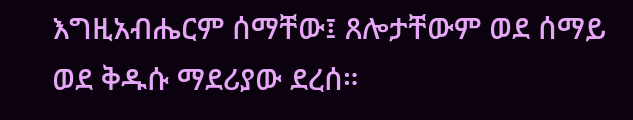እግዚአብሔርም ሰማቸው፤ ጸሎታቸውም ወደ ሰማይ ወደ ቅዱሱ ማደሪያው ደረሰ።